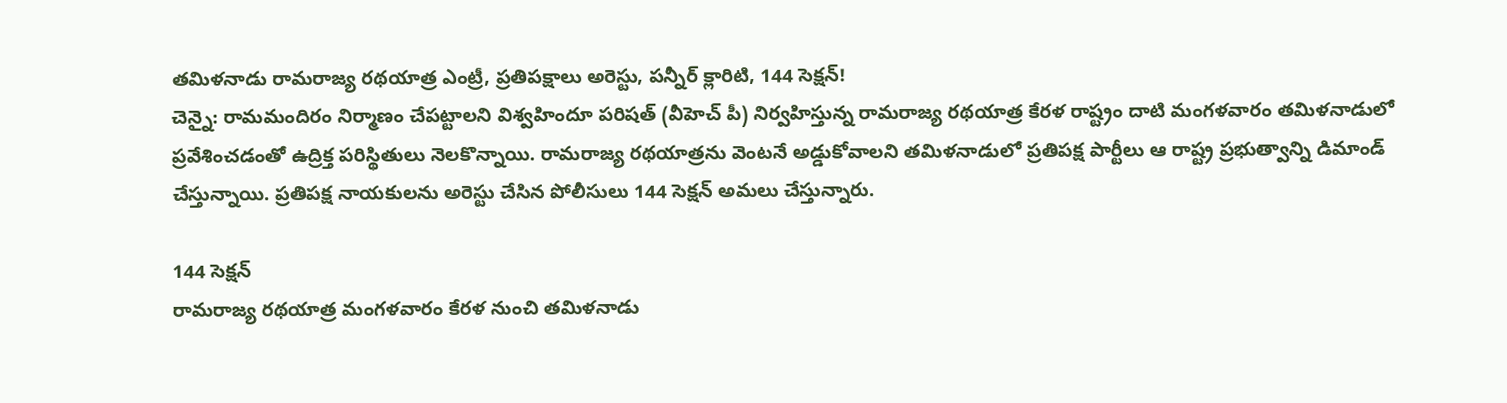తమిళనాడు రామరాజ్య రథయాత్ర ఎంట్రీ, ప్రతిపక్షాలు అరెస్టు, పన్నీర్ క్లారిటి, 144 సెక్షన్!
చెన్నై: రామమందిరం నిర్మాణం చేపట్టాలని విశ్వహిందూ పరిషత్ (వీహెచ్ పీ) నిర్వహిస్తున్న రామరాజ్య రథయాత్ర కేరళ రాష్ట్రం దాటి మంగళవారం తమిళనాడులో ప్రవేశించడంతో ఉద్రిక్త పరిస్థితులు నెలకొన్నాయి. రామరాజ్య రథయాత్రను వెంటనే అడ్డుకోవాలని తమిళనాడులో ప్రతిపక్ష పార్టీలు ఆ రాష్ట్ర ప్రభుత్వాన్ని డిమాండ్ చేస్తున్నాయి. ప్రతిపక్ష నాయకులను అరెస్టు చేసిన పోలీసులు 144 సెక్షన్ అమలు చేస్తున్నారు.

144 సెక్షన్
రామరాజ్య రథయాత్ర మంగళవారం కేరళ నుంచి తమిళనాడు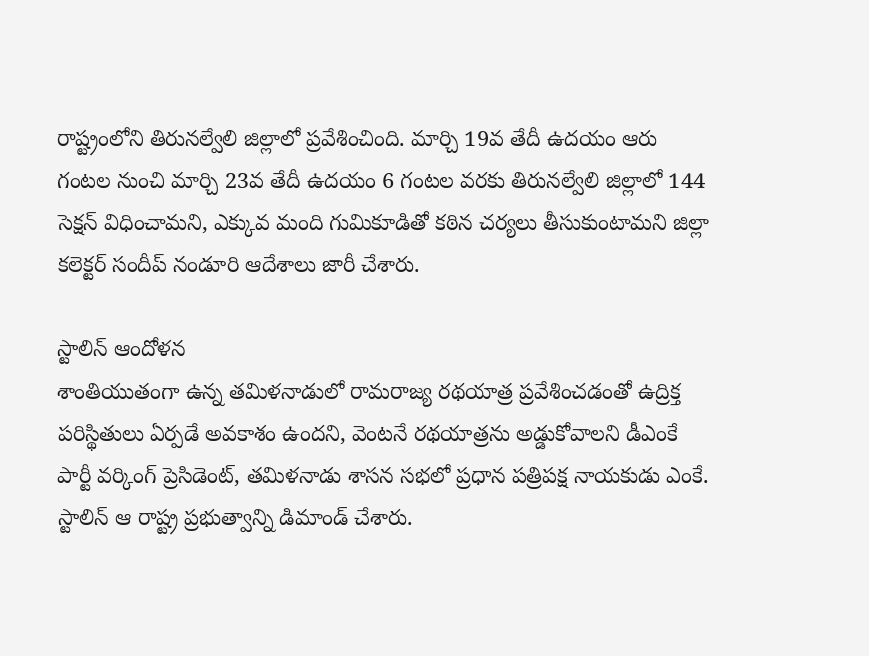రాష్ట్రంలోని తిరునల్వేలి జిల్లాలో ప్రవేశించింది. మార్చి 19వ తేదీ ఉదయం ఆరు గంటల నుంచి మార్చి 23వ తేదీ ఉదయం 6 గంటల వరకు తిరునల్వేలి జిల్లాలో 144 సెక్షన్ విధించామని, ఎక్కువ మంది గుమికూడితో కఠిన చర్యలు తీసుకుంటామని జిల్లా కలెక్టర్ సందీప్ నండూరి ఆదేశాలు జారీ చేశారు.

స్టాలిన్ ఆందోళన
శాంతియుతంగా ఉన్న తమిళనాడులో రామరాజ్య రథయాత్ర ప్రవేశించడంతో ఉద్రిక్త పరిస్థితులు ఏర్పడే అవకాశం ఉందని, వెంటనే రథయాత్రను అడ్డుకోవాలని డీఎంకే పార్టీ వర్కింగ్ ప్రెసిడెంట్, తమిళనాడు శాసన సభలో ప్రధాన పత్రిపక్ష నాయకుడు ఎంకే. స్టాలిన్ ఆ రాష్ట్ర ప్రభుత్వాన్ని డిమాండ్ చేశారు.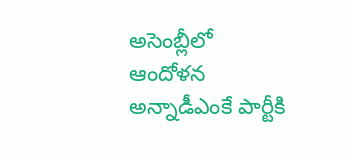అసెంబ్లీలో ఆందోళన
అన్నాడీఎంకే పార్టీకి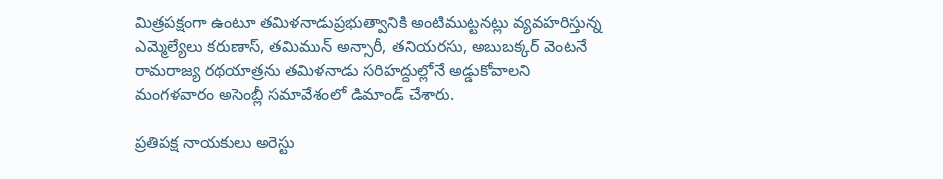మిత్రపక్షంగా ఉంటూ తమిళనాడుప్రభుత్వానికి అంటిముట్టనట్లు వ్యవహరిస్తున్న ఎమ్మెల్యేలు కరుణాస్, తమిమున్ అన్సారీ, తనియరసు, అబుబక్కర్ వెంటనే రామరాజ్య రథయాత్రను తమిళనాడు సరిహద్దుల్లోనే అడ్డుకోవాలని మంగళవారం అసెంబ్లీ సమావేశంలో డిమాండ్ చేశారు.

ప్రతిపక్ష నాయకులు అరెస్టు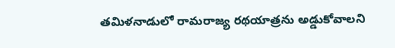తమిళనాడులో రామరాజ్య రథయాత్రను అడ్డుకోవాలని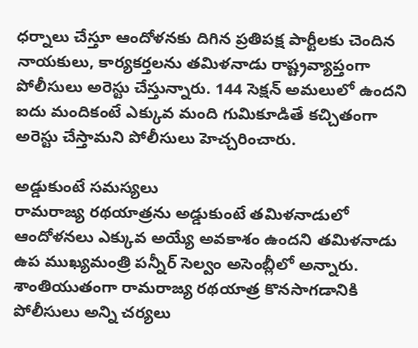ధర్నాలు చేస్తూ ఆందోళనకు దిగిన ప్రతిపక్ష పార్టీలకు చెందిన నాయకులు, కార్యకర్తలను తమిళనాడు రాష్ట్రవ్యాప్తంగా పోలీసులు అరెస్టు చేస్తున్నారు. 144 సెక్షన్ అమలులో ఉందని ఐదు మందికంటే ఎక్కువ మంది గుమికూడితే కచ్చితంగా అరెస్టు చేస్తామని పోలీసులు హెచ్చరించారు.

అడ్డుకుంటే సమస్యలు
రామరాజ్య రథయాత్రను అడ్డుకుంటే తమిళనాడులో ఆందోళనలు ఎక్కువ అయ్యే అవకాశం ఉందని తమిళనాడు ఉప ముఖ్యమంత్రి పన్నీర్ సెల్వం అసెంబ్లీలో అన్నారు. శాంతియుతంగా రామరాజ్య రథయాత్ర కొనసాగడానికి పోలీసులు అన్ని చర్యలు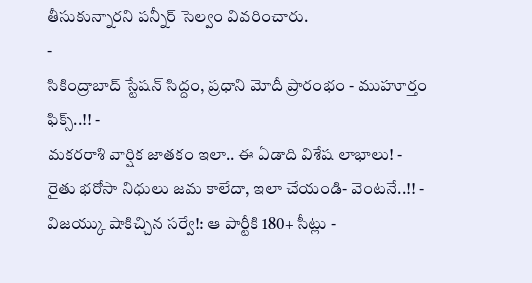తీసుకున్నారని పన్నీర్ సెల్వం వివరించారు.
-
సికింద్రాబాద్ స్టేషన్ సిద్దం, ప్రధాని మోదీ ప్రారంభం - ముహూర్తం ఫిక్స్..!! -
మకరరాశి వార్షిక జాతకం ఇలా.. ఈ ఏడాది విశేష లాభాలు! -
రైతు భరోసా నిధులు జమ కాలేదా, ఇలా చేయండి- వెంటనే..!! -
విజయ్కు షాకిచ్చిన సర్వే!: ఆ పార్టీకి 180+ సీట్లు -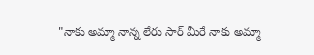"నాకు అమ్మా నాన్న లేరు సార్ మీరే నాకు అమ్మా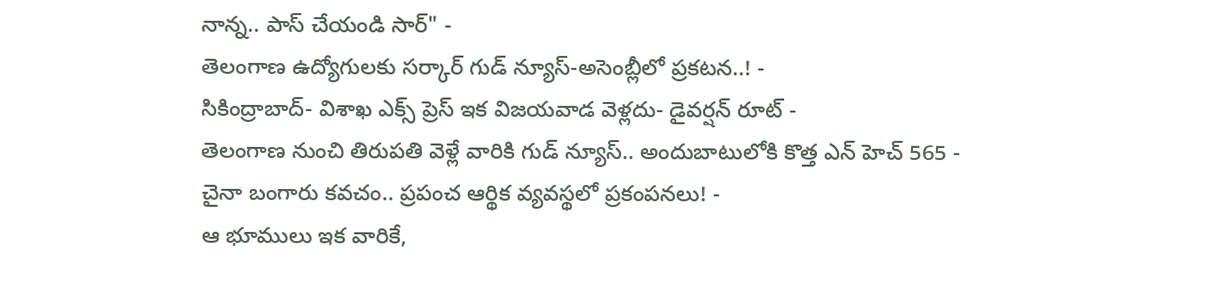నాన్న.. పాస్ చేయండి సార్" -
తెలంగాణ ఉద్యోగులకు సర్కార్ గుడ్ న్యూస్-అసెంబ్లీలో ప్రకటన..! -
సికింద్రాబాద్- విశాఖ ఎక్స్ ప్రెస్ ఇక విజయవాడ వెళ్లదు- డైవర్షన్ రూట్ -
తెలంగాణ నుంచి తిరుపతి వెళ్లే వారికి గుడ్ న్యూస్.. అందుబాటులోకి కొత్త ఎన్ హెచ్ 565 -
చైనా బంగారు కవచం.. ప్రపంచ ఆర్థిక వ్యవస్థలో ప్రకంపనలు! -
ఆ భూములు ఇక వారికే,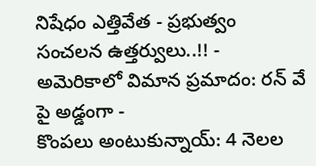నిషేధం ఎత్తివేత - ప్రభుత్వం సంచలన ఉత్తర్వులు..!! -
అమెరికాలో విమాన ప్రమాదం: రన్ వే పై అడ్డంగా -
కొంపలు అంటుకున్నాయ్: 4 నెలల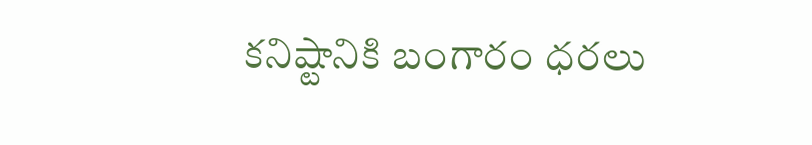కనిష్టానికి బంగారం ధరలు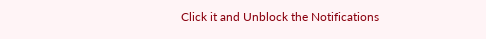Click it and Unblock the Notifications